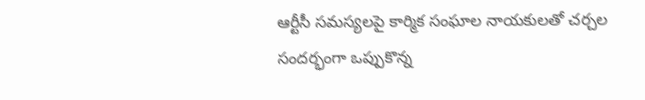ఆర్టీసీ సమస్యలపై కార్మిక సంఘాల నాయకులతో చర్చల సందర్భంగా ఒప్పుకొన్న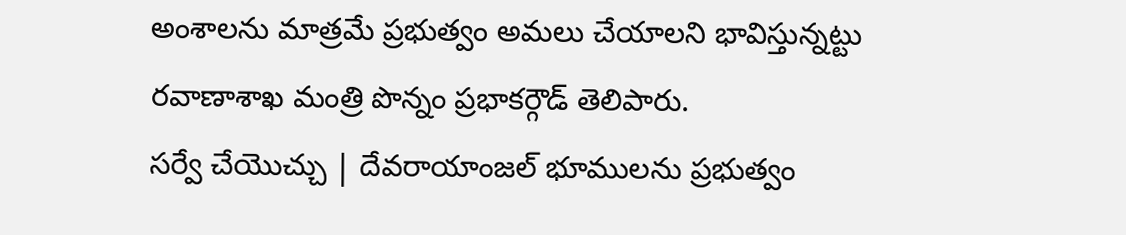అంశాలను మాత్రమే ప్రభుత్వం అమలు చేయాలని భావిస్తున్నట్టు రవాణాశాఖ మంత్రి పొన్నం ప్రభాకర్గౌడ్ తెలిపారు.
సర్వే చేయొచ్చు | దేవరాయాంజల్ భూములను ప్రభుత్వం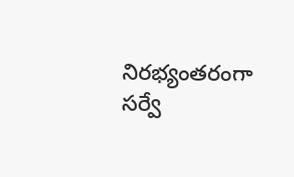నిరభ్యంతరంగా సర్వే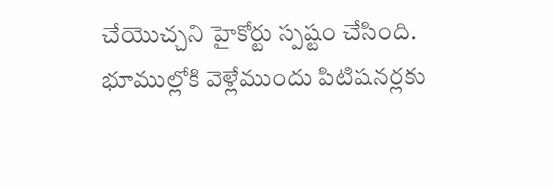చేయొచ్చని హైకోర్టు స్పష్టం చేసింది. భూముల్లోకి వెళ్లేముందు పిటిషనర్లకు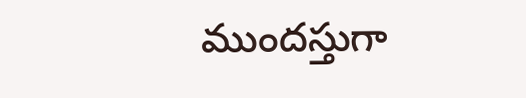ముందస్తుగా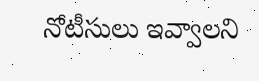నోటీసులు ఇవ్వాలని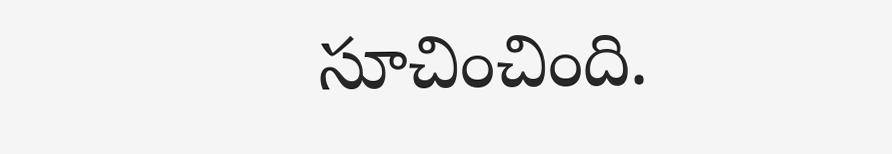సూచించింది.